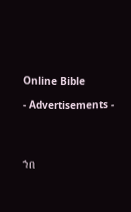Online Bible

- Advertisements -




ኀበ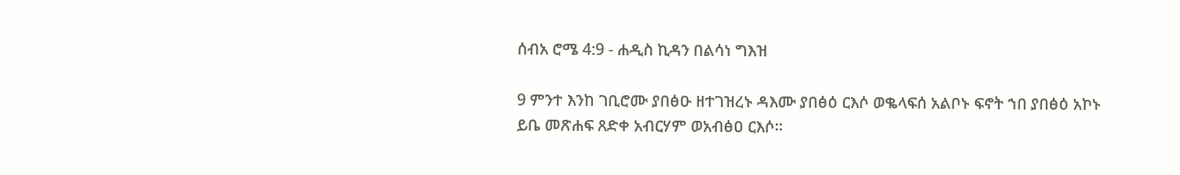ሰብአ ሮሜ 4:9 - ሐዲስ ኪዳን በልሳነ ግእዝ

9 ምንተ እንከ ገቢሮሙ ያበፅዑ ዘተገዝረኑ ዳእሙ ያበፅዕ ርእሶ ወቈላፍሰ አልቦኑ ፍኖት ኀበ ያበፅዕ አኮኑ ይቤ መጽሐፍ ጸድቀ አብርሃም ወአብፅዐ ርእሶ።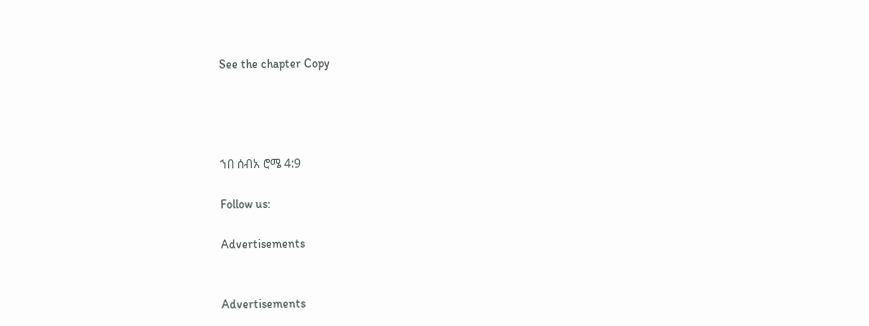See the chapter Copy




ኀበ ሰብአ ሮሜ 4:9

Follow us:

Advertisements


Advertisements